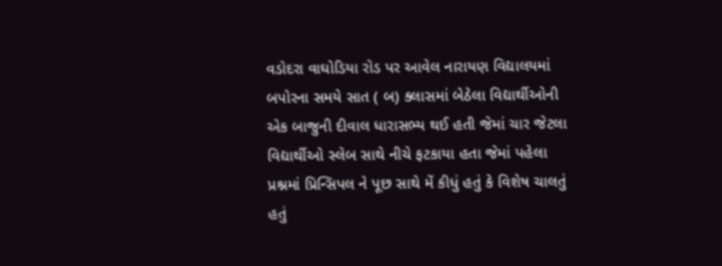વડોદરા વાઘોડિયા રોડ પર આવેલ નારાયણ વિદ્યાલયમાં બપોરના સમયે સાત ( બ) ક્લાસમાં બેઠેલા વિદ્યાર્થીઓની એક બાજુની દીવાલ ધારાસભ્ય થઈ હતી જેમાં ચાર જેટલા વિદ્યાર્થીઓ સ્લેબ સાથે નીચે ફટકાયા હતા જેમાં પહેલા પ્રશ્નમાં પ્રિન્સિપલ ને પૂછ સાથે મેં કીધું હતું કે વિશેષ ચાલતું હતું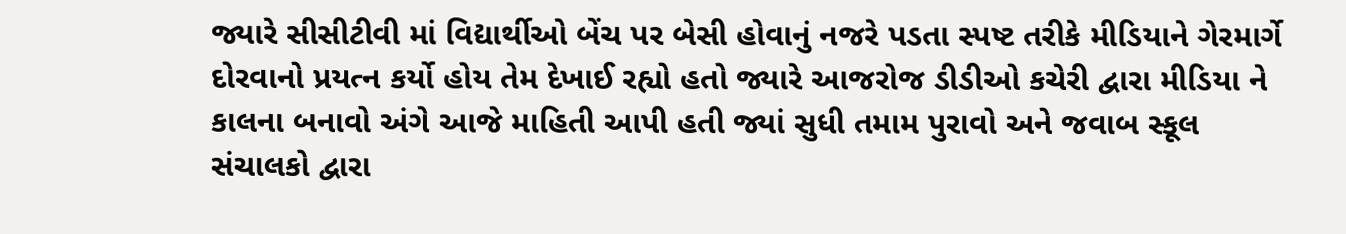જ્યારે સીસીટીવી માં વિદ્યાર્થીઓ બેંચ પર બેસી હોવાનું નજરે પડતા સ્પષ્ટ તરીકે મીડિયાને ગેરમાર્ગે દોરવાનો પ્રયત્ન કર્યો હોય તેમ દેખાઈ રહ્યો હતો જ્યારે આજરોજ ડીડીઓ કચેરી દ્વારા મીડિયા ને કાલના બનાવો અંગે આજે માહિતી આપી હતી જ્યાં સુધી તમામ પુરાવો અને જવાબ સ્કૂલ સંચાલકો દ્વારા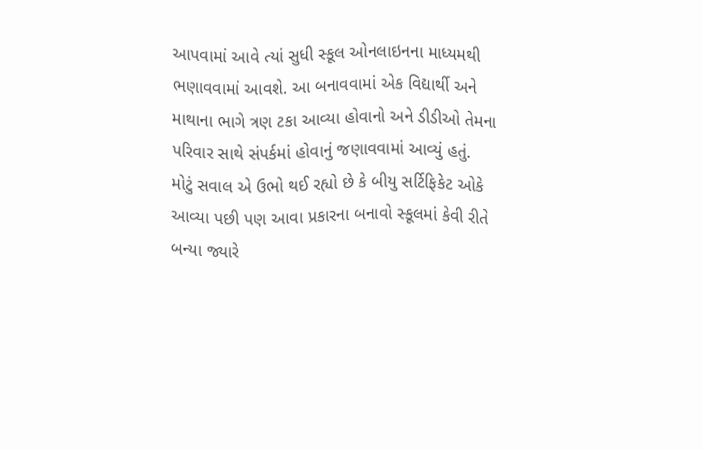આપવામાં આવે ત્યાં સુધી સ્કૂલ ઓનલાઇનના માધ્યમથી ભણાવવામાં આવશે. આ બનાવવામાં એક વિદ્યાર્થી અને માથાના ભાગે ત્રણ ટકા આવ્યા હોવાનો અને ડીડીઓ તેમના પરિવાર સાથે સંપર્કમાં હોવાનું જણાવવામાં આવ્યું હતું.
મોટું સવાલ એ ઉભો થઈ રહ્યો છે કે બીયુ સર્ટિફિકેટ ઓકે આવ્યા પછી પણ આવા પ્રકારના બનાવો સ્કૂલમાં કેવી રીતે બન્યા જ્યારે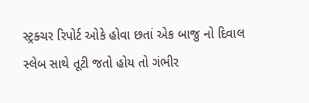સ્ટ્રક્ચર રિપોર્ટ ઓકે હોવા છતાં એક બાજુ નો દિવાલ સ્લેબ સાથે તૂટી જતો હોય તો ગંભીર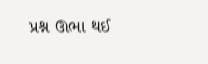પ્રશ્ન ઊભા થઈ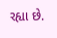રહ્યા છે.